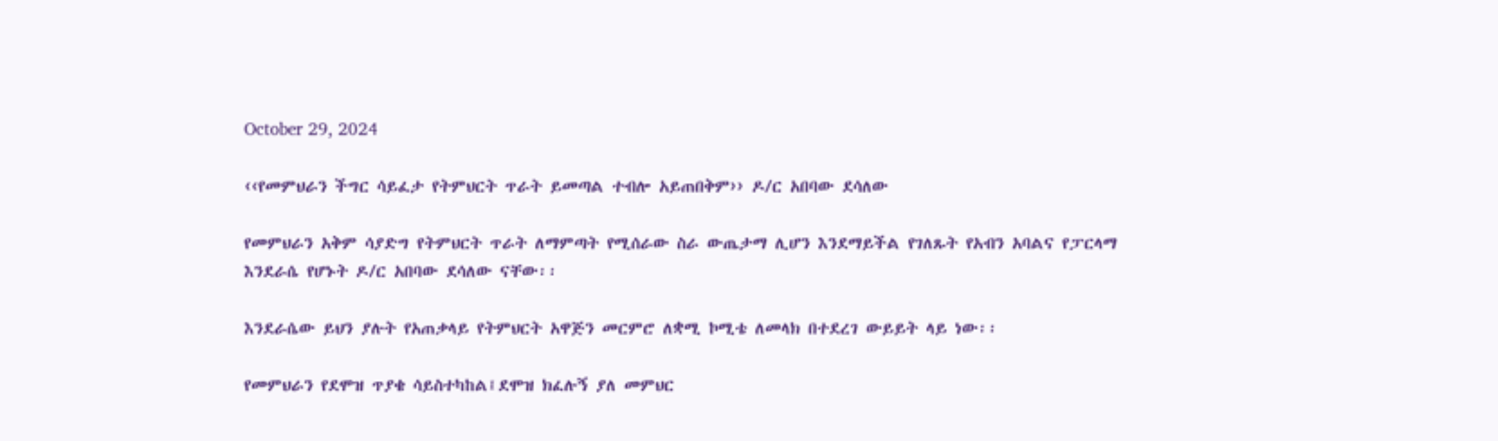October 29, 2024

‹‹የመምህራን ችግር ሳይፈታ የትምህርት ጥራት ይመጣል ተብሎ አይጠበቅም›› ዶ/ር አበባው ደሳለው

የመምህራን አቅም ሳያድግ የትምህርት ጥራት ለማምጣት የሚሰራው ስራ ውጤታማ ሊሆን እንደማይችል የገለጹት የአብን አባልና የፓርላማ እንደራሴ የሆኑት ዶ/ር አበባው ደሳለው ናቸው፡፡

እንደራሴው ይህን ያሉት የአጠቃላይ የትምህርት አዋጅን መርምሮ ለቋሚ ኮሚቴ ለመላክ በተደረገ ውይይት ላይ ነው፡፡

የመምህራን የደሞዝ ጥያቄ ሳይስተካከል፤ደሞዝ ክፈሉኝ ያለ መምህር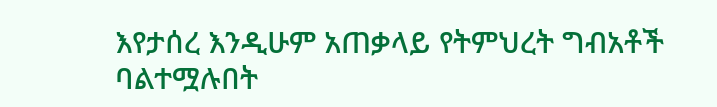እየታሰረ እንዲሁም አጠቃላይ የትምህረት ግብአቶች ባልተሟሉበት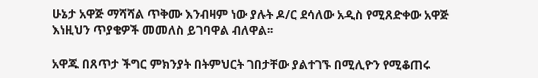ሁኔታ አዋጅ ማሻሻል ጥቅሙ እንብዛም ነው ያሉት ዶ/ር ደሳለው አዲስ የሚጸድቀው አዋጅ እነዚህን ጥያቄዎች መመለስ ይገባዋል ብለዋል፡፡

አዋጁ በጸጥታ ችግር ምክንያት በትምህርት ገበታቸው ያልተገኙ በሚሊዮን የሚቆጠሩ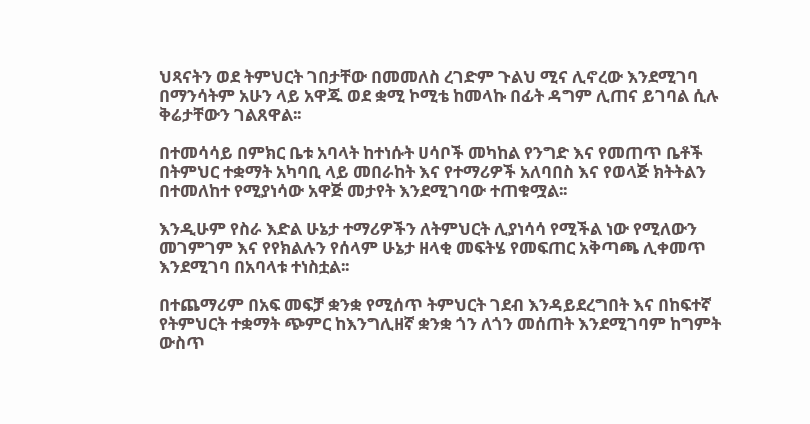ህጻናትን ወደ ትምህርት ገበታቸው በመመለስ ረገድም ጉልህ ሚና ሊኖረው እንደሚገባ በማንሳትም አሁን ላይ አዋጁ ወደ ቋሚ ኮሚቴ ከመላኩ በፊት ዳግም ሊጠና ይገባል ሲሉ ቅሬታቸውን ገልጸዋል፡፡

በተመሳሳይ በምክር ቤቱ አባላት ከተነሱት ሀሳቦች መካከል የንግድ እና የመጠጥ ቤቶች በትምህር ተቋማት አካባቢ ላይ መበራከት እና የተማሪዎች አለባበስ እና የወላጅ ክትትልን በተመለከተ የሚያነሳው አዋጅ መታየት እንደሚገባው ተጠቁሟል፡፡

እንዲሁም የስራ እድል ሁኔታ ተማሪዎችን ለትምህርት ሊያነሳሳ የሚችል ነው የሚለውን መገምገም እና የየክልሉን የሰላም ሁኔታ ዘላቂ መፍትሄ የመፍጠር አቅጣጫ ሊቀመጥ እንደሚገባ በአባላቱ ተነስቷል፡፡

በተጨማሪም በአፍ መፍቻ ቋንቋ የሚሰጥ ትምህርት ገደብ እንዳይደረግበት እና በከፍተኛ የትምህርት ተቋማት ጭምር ከእንግሊዘኛ ቋንቋ ጎን ለጎን መሰጠት እንደሚገባም ከግምት ውስጥ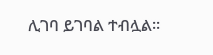ሊገባ ይገባል ተብሏል፡፡